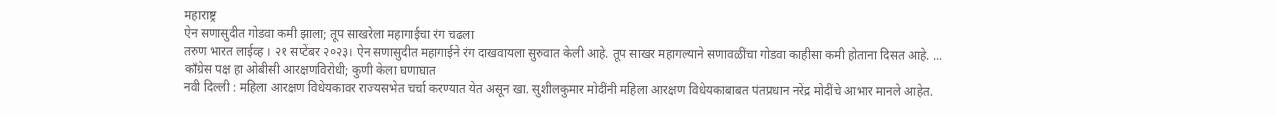महाराष्ट्र
ऐन सणासुदीत गोडवा कमी झाला; तूप साखरेला महागाईचा रंग चढला
तरुण भारत लाईव्ह । २१ सप्टेंबर २०२३। ऐन सणासुदीत महागाईने रंग दाखवायला सुरुवात केली आहे. तूप साखर महागल्याने सणावळींचा गोडवा काहीसा कमी होताना दिसत आहे. ...
काँग्रेस पक्ष हा ओबीसी आरक्षणविरोधी; कुणी केला घणाघात
नवी दिल्ली : महिला आरक्षण विधेयकावर राज्यसभेत चर्चा करण्यात येत असून खा. सुशीलकुमार मोदींनी महिला आरक्षण विधेयकाबाबत पंतप्रधान नरेंद्र मोदींचे आभार मानले आहेत.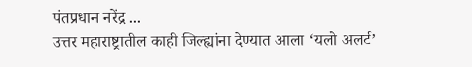पंतप्रधान नरेंद्र ...
उत्तर महाराष्ट्रातील काही जिल्ह्यांना देण्यात आला ‘यलो अलर्ट’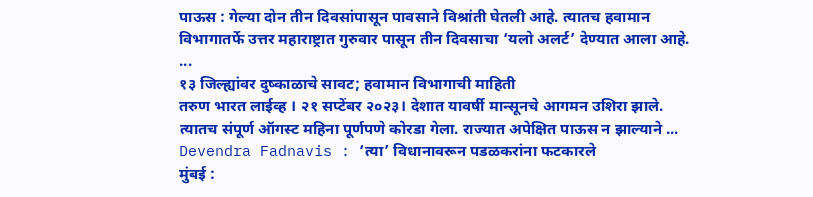पाऊस : गेल्या दोन तीन दिवसांपासून पावसाने विश्रांती घेतली आहे. त्यातच हवामान विभागातर्फे उत्तर महाराष्ट्रात गुरुवार पासून तीन दिवसाचा ‘यलो अलर्ट’ देण्यात आला आहे. ...
१३ जिल्ह्यांवर दुष्काळाचे सावट; हवामान विभागाची माहिती
तरुण भारत लाईव्ह । २१ सप्टेंबर २०२३। देशात यावर्षी मान्सूनचे आगमन उशिरा झाले. त्यातच संपूर्ण ऑगस्ट महिना पूर्णपणे कोरडा गेला. राज्यात अपेक्षित पाऊस न झाल्याने ...
Devendra Fadnavis : ‘त्या’ विधानावरून पडळकरांना फटकारले
मुंबई :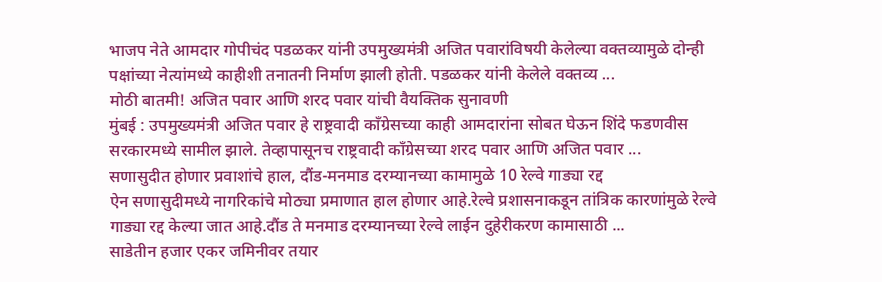भाजप नेते आमदार गोपीचंद पडळकर यांनी उपमुख्यमंत्री अजित पवारांविषयी केलेल्या वक्तव्यामुळे दोन्ही पक्षांच्या नेत्यांमध्ये काहीशी तनातनी निर्माण झाली होती. पडळकर यांनी केलेले वक्तव्य ...
मोठी बातमी! अजित पवार आणि शरद पवार यांची वैयक्तिक सुनावणी
मुंबई : उपमुख्यमंत्री अजित पवार हे राष्ट्रवादी काँग्रेसच्या काही आमदारांना सोबत घेऊन शिंदे फडणवीस सरकारमध्ये सामील झाले. तेव्हापासूनच राष्ट्रवादी काँग्रेसच्या शरद पवार आणि अजित पवार ...
सणासुदीत होणार प्रवाशांचे हाल, दौंड-मनमाड दरम्यानच्या कामामुळे 10 रेल्वे गाड्या रद्द
ऐन सणासुदीमध्ये नागरिकांचे मोठ्या प्रमाणात हाल होणार आहे.रेल्वे प्रशासनाकडून तांत्रिक कारणांमुळे रेल्वे गाड्या रद्द केल्या जात आहे.दौंड ते मनमाड दरम्यानच्या रेल्वे लाईन दुहेरीकरण कामासाठी ...
साडेतीन हजार एकर जमिनीवर तयार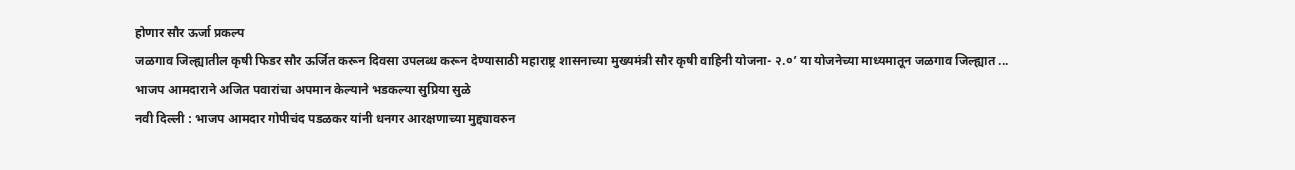होणार सौर ऊर्जा प्रकल्प
जळगाव जिल्ह्यातील कृषी फिडर सौर ऊर्जित करून दिवसा उपलब्ध करून देण्यासाठी महाराष्ट्र शासनाच्या मुख्यमंत्री सौर कृषी वाहिनी योजना- २.०’ या योजनेच्या माध्यमातून जळगाव जिल्ह्यात ...
भाजप आमदाराने अजित पवारांचा अपमान केल्याने भडकल्या सुप्रिया सुळे
नवी दिल्ली : भाजप आमदार गोपीचंद पडळकर यांनी धनगर आरक्षणाच्या मुद्द्यावरुन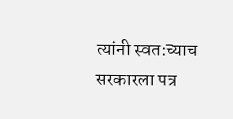त्यांनी स्वत:च्याच सरकारला पत्र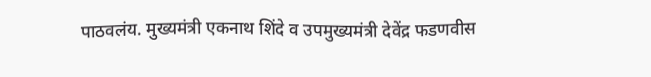पाठवलंय. मुख्यमंत्री एकनाथ शिंदे व उपमुख्यमंत्री देवेंद्र फडणवीस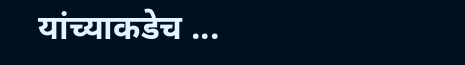यांच्याकडेच ...